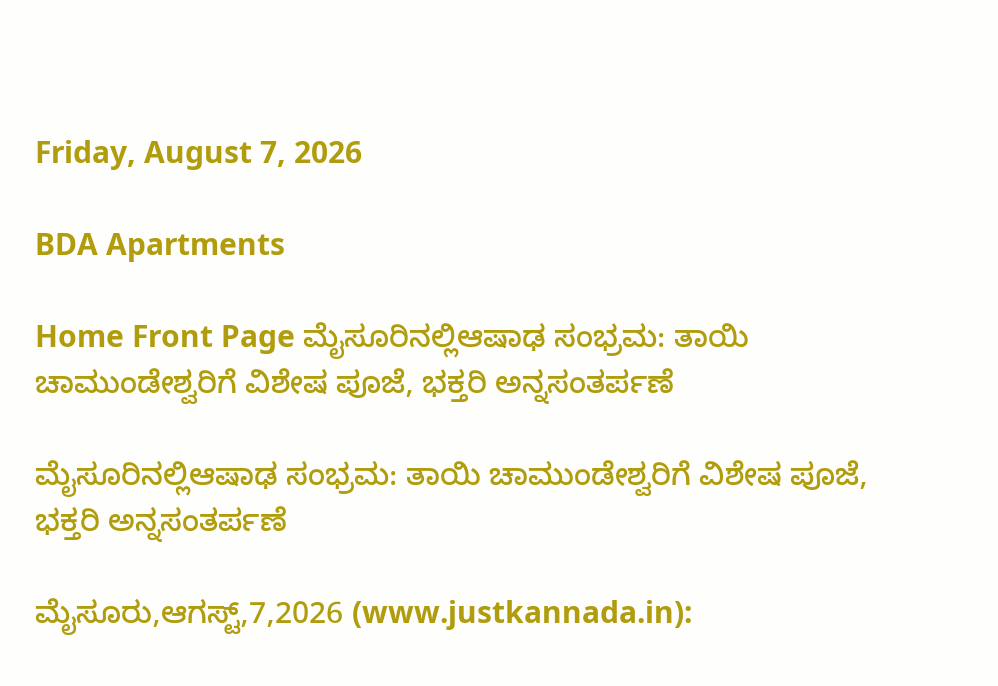Friday, August 7, 2026

BDA Apartments

Home Front Page ಮೈಸೂರಿನಲ್ಲಿಆಷಾಢ ಸಂಭ್ರಮ: ತಾಯಿ ಚಾಮುಂಡೇಶ್ವರಿಗೆ ವಿಶೇಷ ಪೂಜೆ, ಭಕ್ತರಿ ಅನ್ನಸಂತರ್ಪಣೆ

ಮೈಸೂರಿನಲ್ಲಿಆಷಾಢ ಸಂಭ್ರಮ: ತಾಯಿ ಚಾಮುಂಡೇಶ್ವರಿಗೆ ವಿಶೇಷ ಪೂಜೆ, ಭಕ್ತರಿ ಅನ್ನಸಂತರ್ಪಣೆ

ಮೈಸೂರು,ಆಗಸ್ಟ್,7,2026 (www.justkannada.in):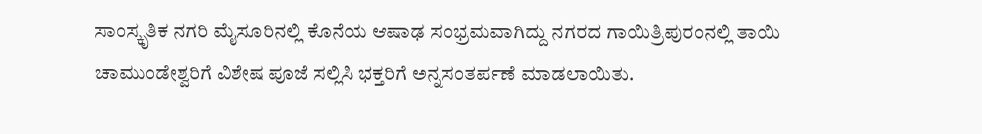ಸಾಂಸ್ಕೃತಿಕ ನಗರಿ ಮೈಸೂರಿನಲ್ಲಿ ಕೊನೆಯ ಆಷಾಢ ಸಂಭ್ರಮವಾಗಿದ್ದು ನಗರದ ಗಾಯಿತ್ರಿಪುರಂನಲ್ಲಿ ತಾಯಿ ಚಾಮುಂಡೇಶ್ವರಿಗೆ ವಿಶೇಷ ಪೂಜೆ ಸಲ್ಲಿಸಿ ಭಕ್ತರಿಗೆ ಅನ್ನಸಂತರ್ಪಣೆ ಮಾಡಲಾಯಿತು.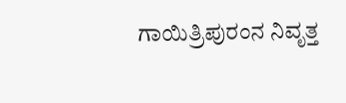ಗಾಯಿತ್ರಿಪುರಂನ ನಿವೃತ್ತ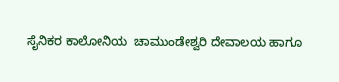ಸೈನಿಕರ ಕಾಲೋನಿಯ  ಚಾಮುಂಡೇಶ್ವರಿ ದೇವಾಲಯ ಹಾಗೂ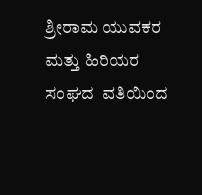ಶ್ರೀರಾಮ ಯುವಕರ ಮತ್ತು ಹಿರಿಯರ ಸಂಘದ  ವತಿಯಿಂದ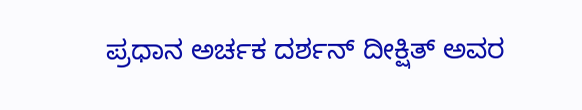ಪ್ರಧಾನ ಅರ್ಚಕ ದರ್ಶನ್ ದೀಕ್ಷಿತ್ ಅವರ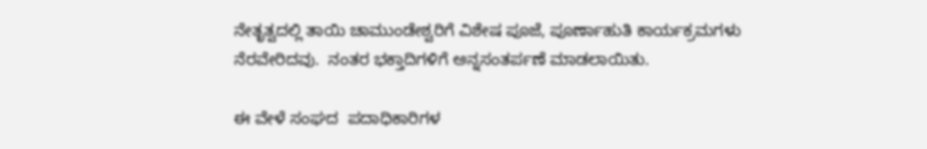ನೇತೃತ್ವದಲ್ಲಿ ತಾಯಿ ಚಾಮುಂಡೇಶ್ವರಿಗೆ ವಿಶೇಷ ಪೂಜೆ, ಪೂರ್ಣಾಹುತಿ ಕಾರ್ಯಕ್ರಮಗಳು  ನೆರವೇರಿದವು.  ನಂತರ ಭಕ್ತಾದಿಗಳಿಗೆ ಅನ್ನಸಂತರ್ಪಣೆ ಮಾಡಲಾಯಿತು.

ಈ ವೇಳೆ ಸಂಘದ  ಪದಾಧಿಕಾರಿಗಳ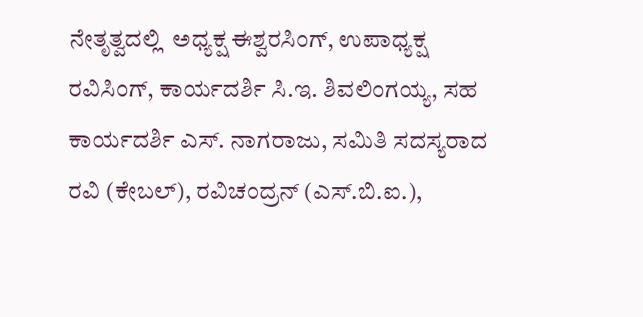ನೇತೃತ್ವದಲ್ಲಿ  ಅಧ್ಯಕ್ಷ ಈಶ್ವರಸಿಂಗ್, ಉಪಾಧ್ಯಕ್ಷ ರವಿಸಿಂಗ್, ಕಾರ್ಯದರ್ಶಿ ಸಿ.ಇ. ಶಿವಲಿಂಗಯ್ಯ, ಸಹ ಕಾರ್ಯದರ್ಶಿ ಎಸ್. ನಾಗರಾಜು, ಸಮಿತಿ ಸದಸ್ಯರಾದ ರವಿ (ಕೇಬಲ್), ರವಿಚಂದ್ರನ್ (ಎಸ್.ಬಿ.ಐ.),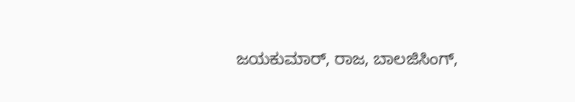ಜಯಕುಮಾರ್, ರಾಜ, ಬಾಲಜಿಸಿಂಗ್,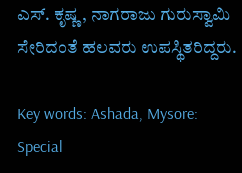ಎಸ್. ಕೃಷ್ಣ, ನಾಗರಾಜು ಗುರುಸ್ವಾಮಿ ಸೇರಿದಂತೆ ಹಲವರು ಉಪಸ್ಥಿತರಿದ್ದರು.

Key words: Ashada, Mysore: Special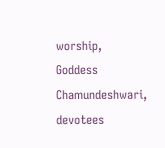worship, Goddess Chamundeshwari, devotees